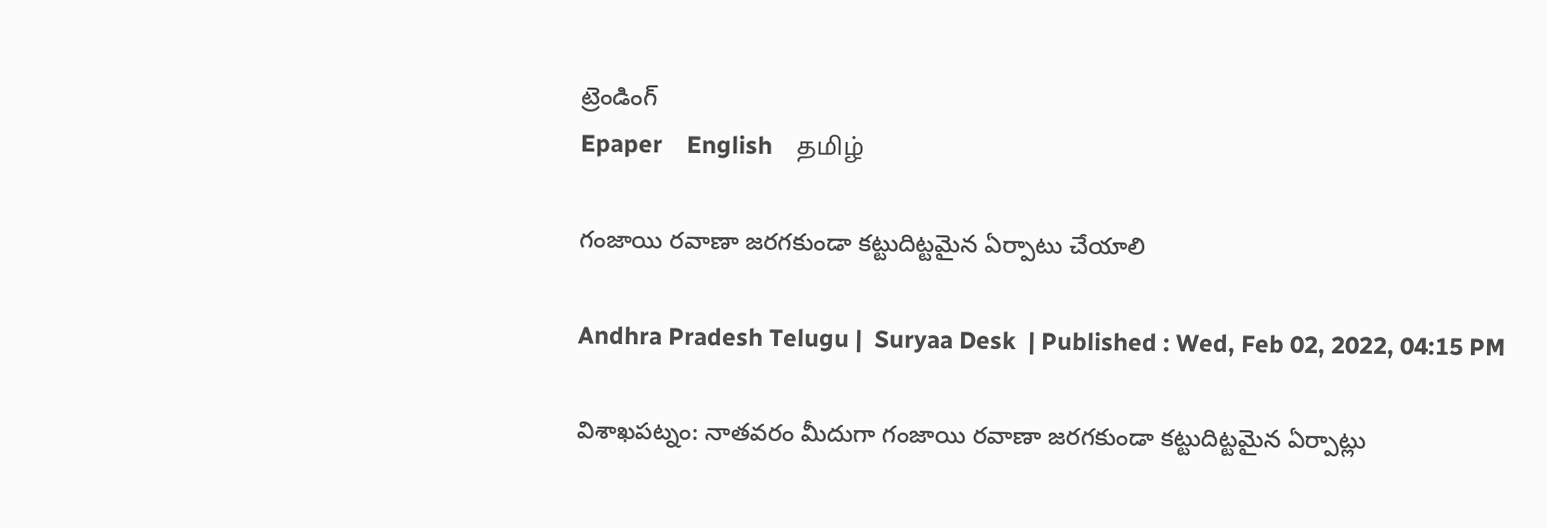ట్రెండింగ్
Epaper    English    தமிழ்

గంజాయి రవాణా జరగకుండా కట్టుదిట్టమైన ఏర్పాటు చేయాలి

Andhra Pradesh Telugu |  Suryaa Desk  | Published : Wed, Feb 02, 2022, 04:15 PM

విశాఖపట్నం: నాతవరం మీదుగా గంజాయి రవాణా జరగకుండా కట్టుదిట్టమైన ఏర్పాట్లు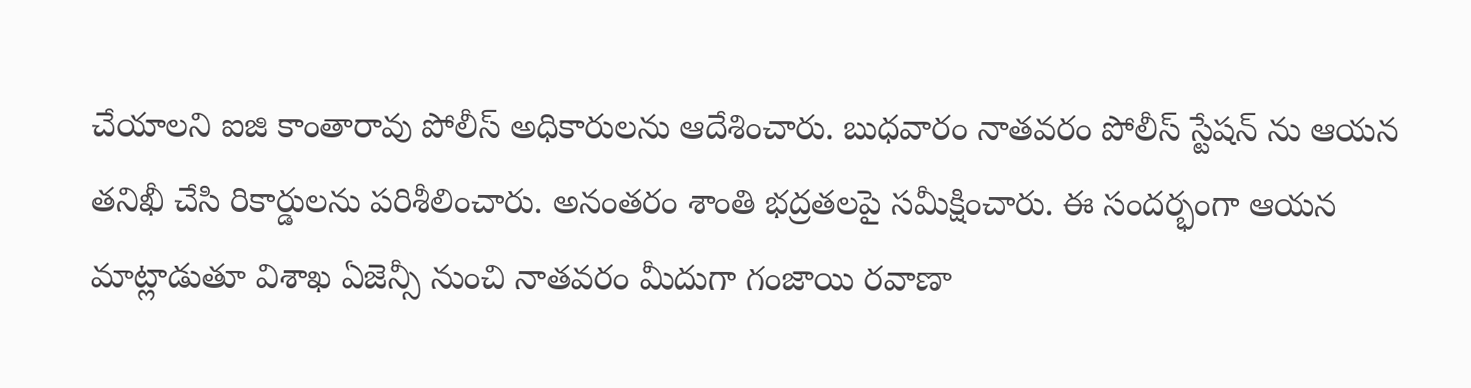చేయాలని ఐజి కాంతారావు పోలీస్ అధికారులను ఆదేశించారు. బుధవారం నాతవరం పోలీస్ స్టేషన్ ను ఆయన తనిఖీ చేసి రికార్డులను పరిశీలించారు. అనంతరం శాంతి భద్రతలపై సమీక్షించారు. ఈ సందర్భంగా ఆయన మాట్లాడుతూ విశాఖ ఏజెన్సీ నుంచి నాతవరం మీదుగా గంజాయి రవాణా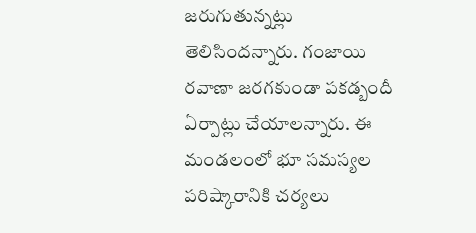జరుగుతున్నట్లు తెలిసిందన్నారు. గంజాయి రవాణా జరగకుండా పకడ్బందీ ఏర్పాట్లు చేయాలన్నారు. ఈ మండలంలో భూ సమస్యల పరిష్కారానికి చర్యలు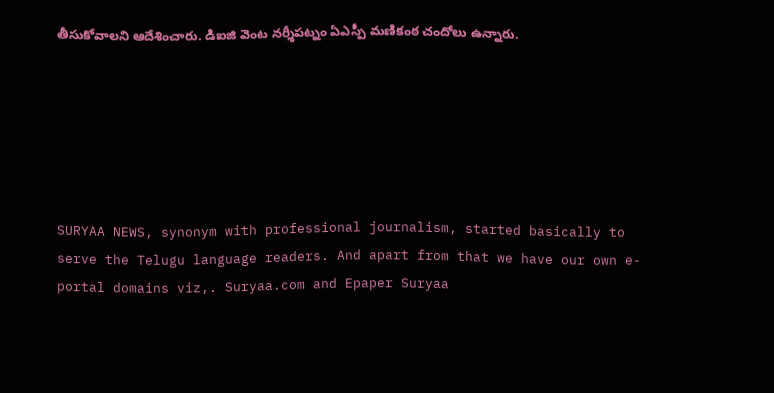తీసుకోవాలని ఆదేశించారు. డిఐజి వెంట నర్శీపట్నం ఏఎస్పీ మణికంఠ చందోలు ఉన్నారు.






SURYAA NEWS, synonym with professional journalism, started basically to serve the Telugu language readers. And apart from that we have our own e-portal domains viz,. Suryaa.com and Epaper Suryaa